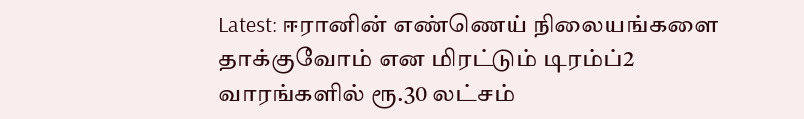Latest: ஈரானின் எண்ணெய் நிலையங்களை தாக்குவோம் என மிரட்டும் டிரம்ப்2 வாரங்களில் ரூ.30 லட்சம்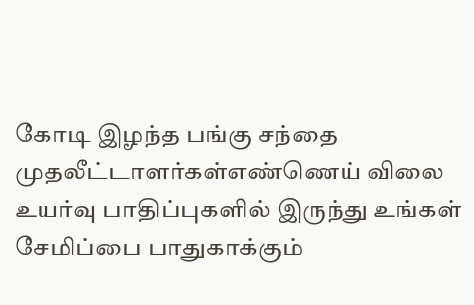கோடி இழந்த பங்கு சந்தை முதலீட்டாளர்கள்எண்ணெய் விலை உயர்வு பாதிப்புகளில் இருந்து உங்கள் சேமிப்பை பாதுகாக்கும்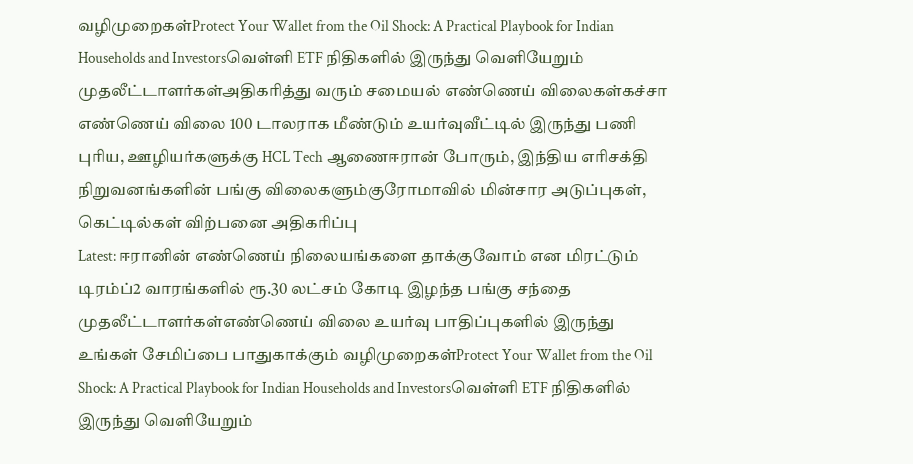வழிமுறைகள்Protect Your Wallet from the Oil Shock: A Practical Playbook for Indian Households and Investorsவெள்ளி ETF நிதிகளில் இருந்து வெளியேறும் முதலீட்டாளர்கள்அதிகரித்து வரும் சமையல் எண்ணெய் விலைகள்கச்சா எண்ணெய் விலை 100 டாலராக மீண்டும் உயர்வுவீட்டில் இருந்து பணி புரிய, ஊழியர்களுக்கு HCL Tech ஆணைஈரான் போரும், இந்திய எரிசக்தி நிறுவனங்களின் பங்கு விலைகளும்குரோமாவில் மின்சார அடுப்புகள், கெட்டில்கள் விற்பனை அதிகரிப்பு
Latest: ஈரானின் எண்ணெய் நிலையங்களை தாக்குவோம் என மிரட்டும் டிரம்ப்2 வாரங்களில் ரூ.30 லட்சம் கோடி இழந்த பங்கு சந்தை முதலீட்டாளர்கள்எண்ணெய் விலை உயர்வு பாதிப்புகளில் இருந்து உங்கள் சேமிப்பை பாதுகாக்கும் வழிமுறைகள்Protect Your Wallet from the Oil Shock: A Practical Playbook for Indian Households and Investorsவெள்ளி ETF நிதிகளில் இருந்து வெளியேறும்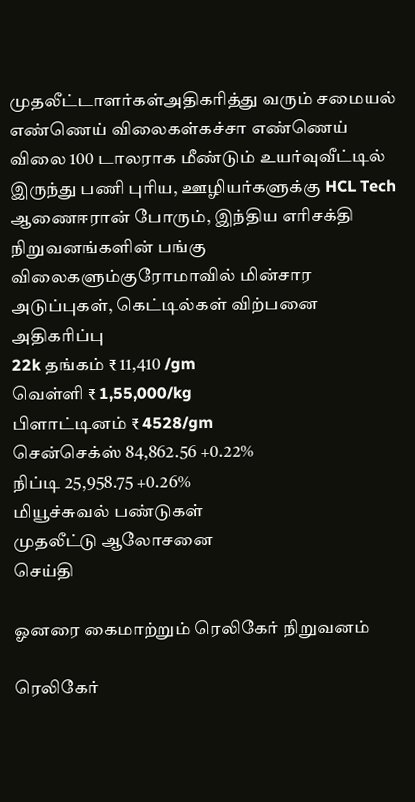முதலீட்டாளர்கள்அதிகரித்து வரும் சமையல் எண்ணெய் விலைகள்கச்சா எண்ணெய் விலை 100 டாலராக மீண்டும் உயர்வுவீட்டில் இருந்து பணி புரிய, ஊழியர்களுக்கு HCL Tech ஆணைஈரான் போரும், இந்திய எரிசக்தி நிறுவனங்களின் பங்கு விலைகளும்குரோமாவில் மின்சார அடுப்புகள், கெட்டில்கள் விற்பனை அதிகரிப்பு
22k தங்கம் ₹ 11,410 /gm
வெள்ளி ₹ 1,55,000/kg
பிளாட்டினம் ₹ 4528/gm
சென்செக்ஸ் 84,862.56 +0.22%
நிப்டி 25,958.75 +0.26%
மியூச்சுவல் பண்டுகள்
முதலீட்டு ஆலோசனை
செய்தி

ஓனரை கைமாற்றும் ரெலிகேர் நிறுவனம்

ரெலிகேர்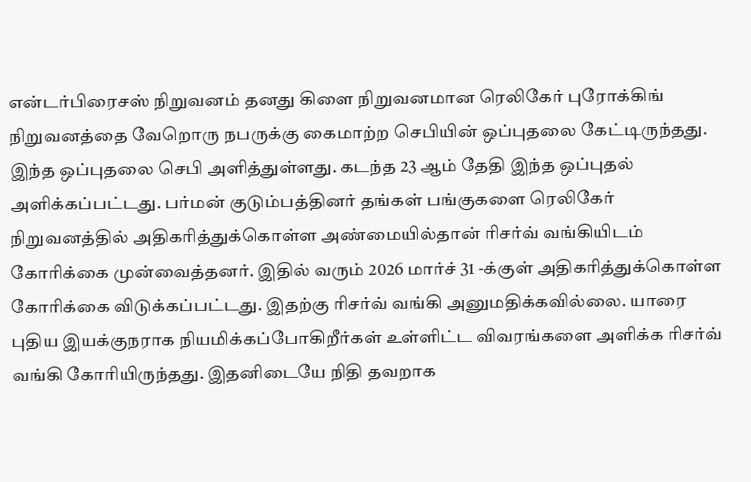என்டர்பிரைசஸ் நிறுவனம் தனது கிளை நிறுவனமான ரெலிகேர் புரோக்கிங் நிறுவனத்தை வேறொரு நபருக்கு கைமாற்ற செபியின் ஒப்புதலை கேட்டிருந்தது. இந்த ஒப்புதலை செபி அளித்துள்ளது. கடந்த 23 ஆம் தேதி இந்த ஒப்புதல் அளிக்கப்பட்டது. பர்மன் குடும்பத்தினர் தங்கள் பங்குகளை ரெலிகேர் நிறுவனத்தில் அதிகரித்துக்கொள்ள அண்மையில்தான் ரிசர்வ் வங்கியிடம் கோரிக்கை முன்வைத்தனர். இதில் வரும் 2026 மார்ச் 31 -க்குள் அதிகரித்துக்கொள்ள கோரிக்கை விடுக்கப்பட்டது. இதற்கு ரிசர்வ் வங்கி அனுமதிக்கவில்லை. யாரை புதிய இயக்குநராக நியமிக்கப்போகிறீர்கள் உள்ளிட்ட விவரங்களை அளிக்க ரிசர்வ் வங்கி கோரியிருந்தது. இதனிடையே நிதி தவறாக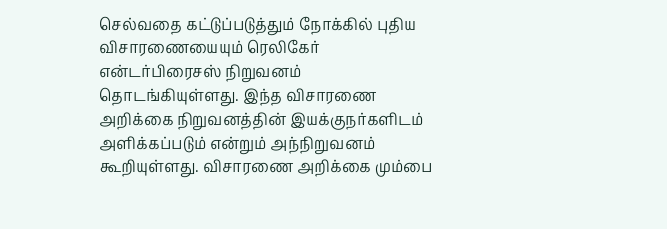செல்வதை கட்டுப்படுத்தும் நோக்கில் புதிய விசாரணையையும் ரெலிகேர் என்டர்பிரைசஸ் நிறுவனம் தொடங்கியுள்ளது. இந்த விசாரணை அறிக்கை நிறுவனத்தின் இயக்குநர்களிடம் அளிக்கப்படும் என்றும் அந்நிறுவனம் கூறியுள்ளது. விசாரணை அறிக்கை மும்பை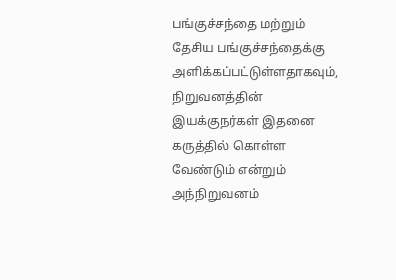பங்குச்சந்தை மற்றும் தேசிய பங்குச்சந்தைக்கு அளிக்கப்பட்டுள்ளதாகவும், நிறுவனத்தின் இயக்குநர்கள் இதனை கருத்தில் கொள்ள வேண்டும் என்றும் அந்நிறுவனம்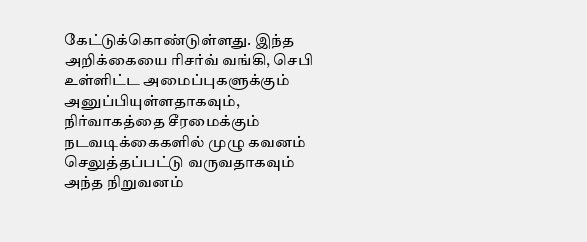கேட்டுக்கொண்டுள்ளது. இந்த அறிக்கையை ரிசர்வ் வங்கி, செபி உள்ளிட்ட அமைப்புகளுக்கும் அனுப்பியுள்ளதாகவும், நிர்வாகத்தை சீரமைக்கும் நடவடிக்கைகளில் முழு கவனம் செலுத்தப்பட்டு வருவதாகவும் அந்த நிறுவனம்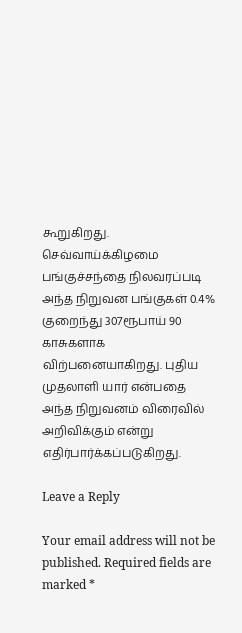கூறுகிறது. செவ்வாய்க்கிழமை பங்குச்சந்தை நிலவரப்படி அந்த நிறுவன பங்குகள் 0.4% குறைந்து 307ரூபாய் 90 காசுகளாக விற்பனையாகிறது. புதிய முதலாளி யார் என்பதை அந்த நிறுவனம் விரைவில் அறிவிக்கும் என்று எதிர்பார்க்கப்படுகிறது.

Leave a Reply

Your email address will not be published. Required fields are marked *